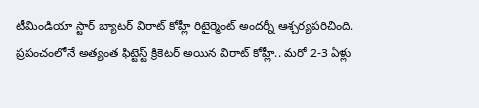టీమిండియా స్టార్ బ్యాటర్ విరాట్ కోహ్లీ రిటైర్మెంట్ అందర్నీ ఆశ్చర్యపరిచింది. ప్రపంచంలోనే అత్యంత ఫిట్టెస్ట్ క్రికెటర్ అయిన విరాట్ కోహ్లీ.. మరో 2-3 ఏళ్లు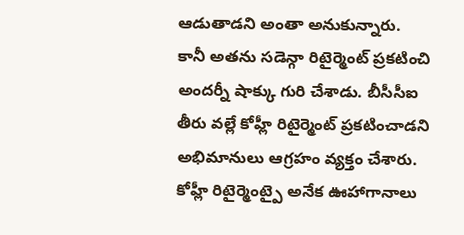ఆడుతాడని అంతా అనుకున్నారు. కానీ అతను సడెన్గా రిటైర్మెంట్ ప్రకటించి అందర్నీ షాక్కు గురి చేశాడు. బీసీసీఐ తీరు వల్లే కోహ్లీ రిటైర్మెంట్ ప్రకటించాడని అభిమానులు ఆగ్రహం వ్యక్తం చేశారు. కోహ్లీ రిటైర్మెంట్పై అనేక ఊహాగానాలు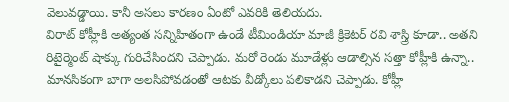వెలువడ్డాయి. కానీ అసలు కారణం ఏంటో ఎవరికి తెలియదు.
విరాట్ కోహ్లీకి అత్యంత సన్నిహితంగా ఉండే టీమిండియా మాజీ క్రికెటర్ రవి శాస్త్రి కూడా.. అతని రిటైర్మెంట్ షాక్కు గురిచేసిందని చెప్పాడు. మరో రెండు మూడేళ్లు ఆడాల్సిన సత్తా కోహ్లీకి ఉన్నా.. మానసికంగా బాగా అలసిపోవడంతో ఆటకు వీడ్కోలు పలికాడని చెప్పాడు. కోహ్లీ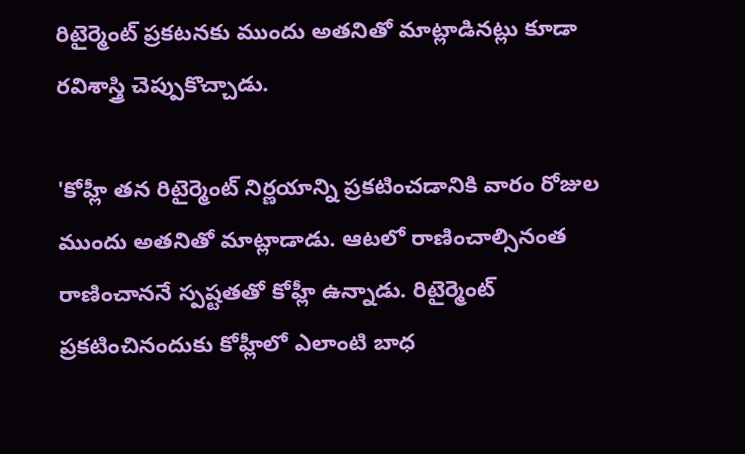రిటైర్మెంట్ ప్రకటనకు ముందు అతనితో మాట్లాడినట్లు కూడా రవిశాస్త్రి చెప్పుకొచ్చాడు.

'కోహ్లీ తన రిటైర్మెంట్ నిర్ణయాన్ని ప్రకటించడానికి వారం రోజుల ముందు అతనితో మాట్లాడాడు. ఆటలో రాణించాల్సినంత రాణించాననే స్పష్టతతో కోహ్లీ ఉన్నాడు. రిటైర్మెంట్ ప్రకటించినందుకు కోహ్లీలో ఎలాంటి బాధ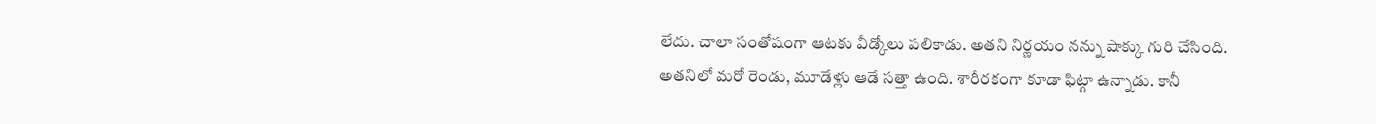లేదు. చాలా సంతోషంగా ఆటకు వీడ్కోలు పలికాడు. అతని నిర్ణయం నన్ను షాక్కు గురి చేసింది. అతనిలో మరో రెండు, మూడేళ్లు ఆడే సత్తా ఉంది. శారీరకంగా కూడా ఫిట్గా ఉన్నాడు. కానీ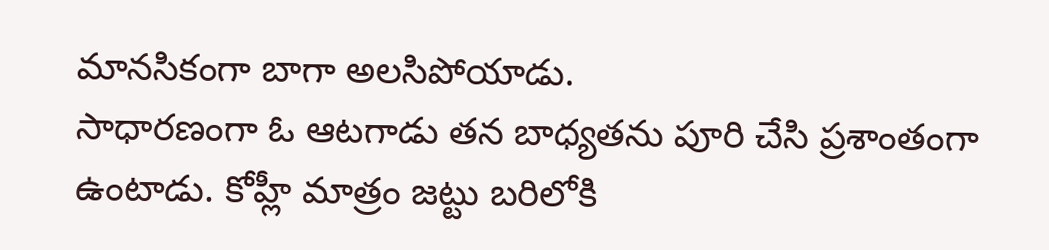మానసికంగా బాగా అలసిపోయాడు.
సాధారణంగా ఓ ఆటగాడు తన బాధ్యతను పూరి చేసి ప్రశాంతంగా ఉంటాడు. కోహ్లీ మాత్రం జట్టు బరిలోకి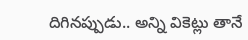దిగినప్పుడు.. అన్ని వికెట్లు తానే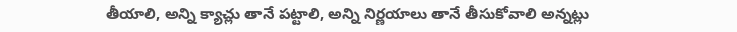తీయాలి, అన్ని క్యాచ్లు తానే పట్టాలి, అన్ని నిర్ణయాలు తానే తీసుకోవాలి అన్నట్లు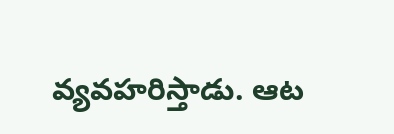వ్యవహరిస్తాడు. ఆట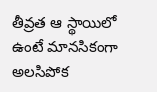తీవ్రత ఆ స్థాయిలో ఉంటే మానసికంగా అలసిపోక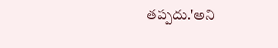తప్పదు.'అని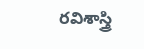రవిశాస్త్రి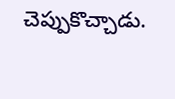చెప్పుకొచ్చాడు.